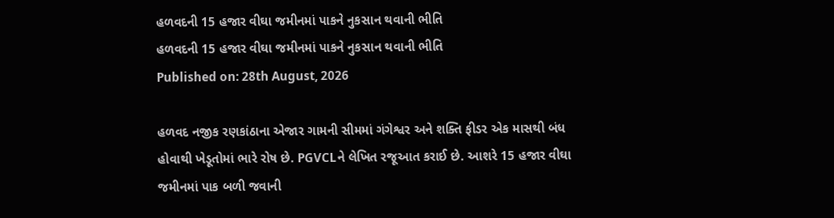હળવદની 15 હજાર વીઘા જમીનમાં પાકને નુકસાન થવાની ભીતિ
હળવદની 15 હજાર વીઘા જમીનમાં પાકને નુકસાન થવાની ભીતિ
Published on: 28th August, 2026

હળવદ નજીક રણકાંઠાના એજાર ગામની સીમમાં ગંગેશ્વર અને શક્તિ ફીડર એક માસથી બંધ હોવાથી ખેડૂતોમાં ભારે રોષ છે. PGVCLને લેખિત રજૂઆત કરાઈ છે. આશરે 15 હજાર વીઘા જમીનમાં પાક બળી જવાની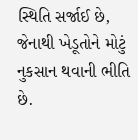સ્થિતિ સર્જાઈ છે, જેનાથી ખેડૂતોને મોટું નુકસાન થવાની ભીતિ છે.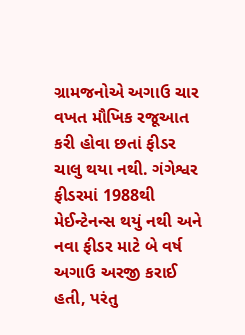ગ્રામજનોએ અગાઉ ચાર વખત મૌખિક રજૂઆત કરી હોવા છતાં ફીડર ચાલુ થયા નથી. ગંગેશ્વર ફીડરમાં 1988થી મેઈન્ટેનન્સ થયું નથી અને નવા ફીડર માટે બે વર્ષ અગાઉ અરજી કરાઈ હતી, પરંતુ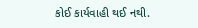કોઈ કાર્યવાહી થઈ નથી.